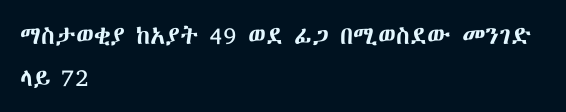ማስታወቂያ ከአያት 49 ወደ ፊጋ በሚወስደው መንገድ ላይ 72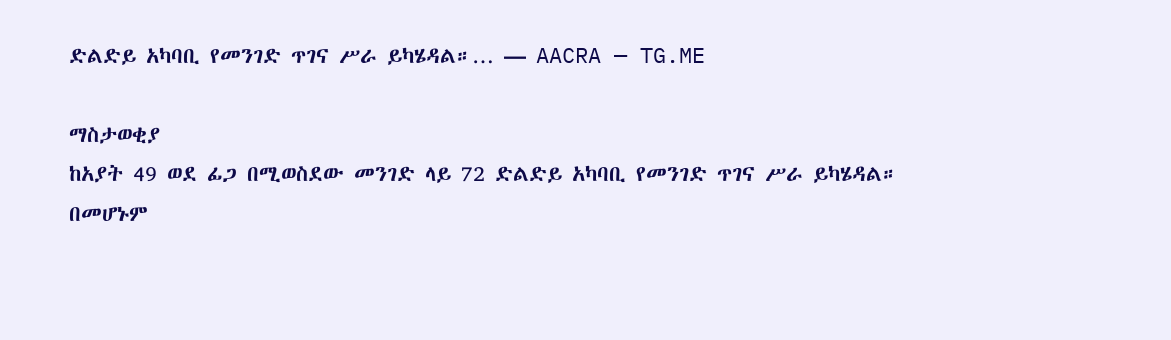ድልድይ አካባቢ የመንገድ ጥገና ሥራ ይካሄዳል።… — AACRA — TG.ME

ማስታወቂያ
ከአያት 49 ወደ ፊጋ በሚወስደው መንገድ ላይ 72 ድልድይ አካባቢ የመንገድ ጥገና ሥራ ይካሄዳል።
በመሆኑም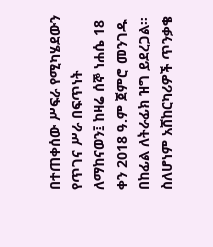በተጠቀሰው ሥፍራ የሚካሄደውን የጥገና ሥራ በፍጥነት ለማከናወን፤ ከዛሬ ሰኞ ነሐሴ 18 ቀን 2018 ዓ.ም ጀምሮ መንገዱ በከፊል ለትራፊክ ዝግ ይደረጋል።
ስለሆነም አሸከርካሪዎች ጥንቃቄ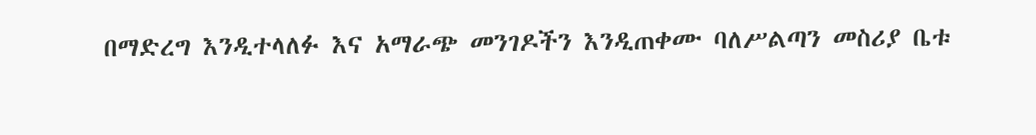በማድረግ እንዲተላለፉ እና አማራጭ መንገዶችን እንዲጠቀሙ ባለሥልጣን መስሪያ ቤቱ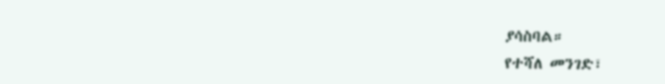ያሳስባል።
የተሻለ መንገድ፣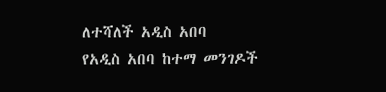ለተሻለች አዲስ አበባ
የአዲስ አበባ ከተማ መንገዶች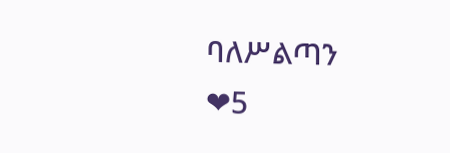ባለሥልጣን
❤5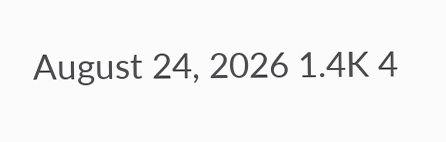August 24, 2026 1.4K 4